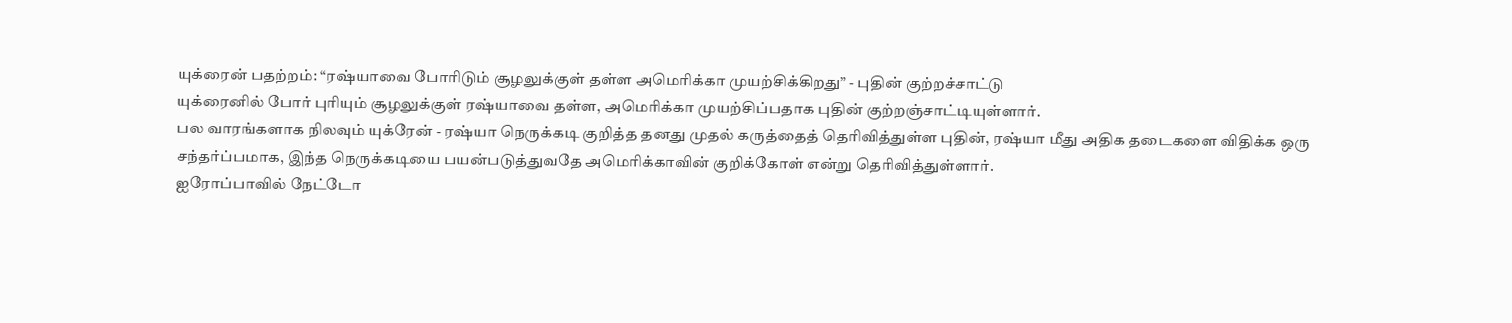யுக்ரைன் பதற்றம்: “ரஷ்யாவை போரிடும் சூழலுக்குள் தள்ள அமெரிக்கா முயற்சிக்கிறது” - புதின் குற்றச்சாட்டு
யுக்ரைனில் போர் புரியும் சூழலுக்குள் ரஷ்யாவை தள்ள, அமெரிக்கா முயற்சிப்பதாக புதின் குற்றஞ்சாட்டியுள்ளார்.
பல வாரங்களாக நிலவும் யுக்ரேன் - ரஷ்யா நெருக்கடி குறித்த தனது முதல் கருத்தைத் தெரிவித்துள்ள புதின், ரஷ்யா மீது அதிக தடைகளை விதிக்க ஒரு சந்தர்ப்பமாக, இந்த நெருக்கடியை பயன்படுத்துவதே அமெரிக்காவின் குறிக்கோள் என்று தெரிவித்துள்ளார்.
ஐரோப்பாவில் நேட்டோ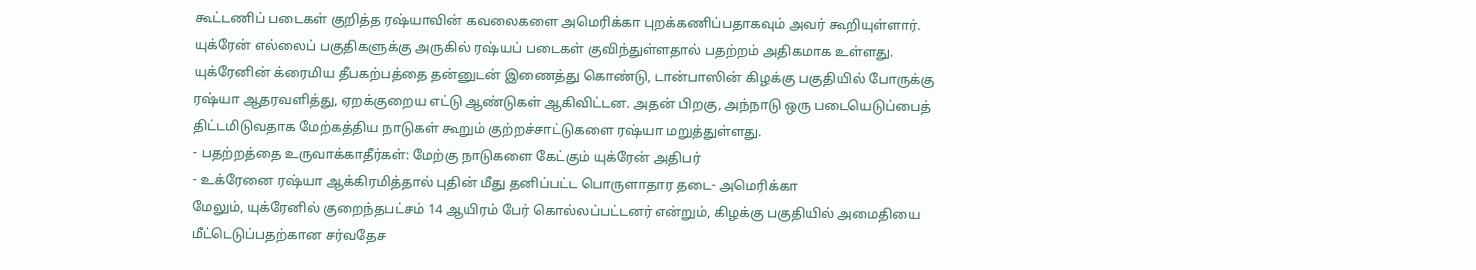கூட்டணிப் படைகள் குறித்த ரஷ்யாவின் கவலைகளை அமெரிக்கா புறக்கணிப்பதாகவும் அவர் கூறியுள்ளார்.
யுக்ரேன் எல்லைப் பகுதிகளுக்கு அருகில் ரஷ்யப் படைகள் குவிந்துள்ளதால் பதற்றம் அதிகமாக உள்ளது.
யுக்ரேனின் க்ரைமிய தீபகற்பத்தை தன்னுடன் இணைத்து கொண்டு, டான்பாஸின் கிழக்கு பகுதியில் போருக்கு ரஷ்யா ஆதரவளித்து, ஏறக்குறைய எட்டு ஆண்டுகள் ஆகிவிட்டன. அதன் பிறகு, அந்நாடு ஒரு படையெடுப்பைத் திட்டமிடுவதாக மேற்கத்திய நாடுகள் கூறும் குற்றச்சாட்டுகளை ரஷ்யா மறுத்துள்ளது.
- பதற்றத்தை உருவாக்காதீர்கள்: மேற்கு நாடுகளை கேட்கும் யுக்ரேன் அதிபர்
- உக்ரேனை ரஷ்யா ஆக்கிரமித்தால் புதின் மீது தனிப்பட்ட பொருளாதார தடை- அமெரிக்கா
மேலும், யுக்ரேனில் குறைந்தபட்சம் 14 ஆயிரம் பேர் கொல்லப்பட்டனர் என்றும், கிழக்கு பகுதியில் அமைதியை மீட்டெடுப்பதற்கான சர்வதேச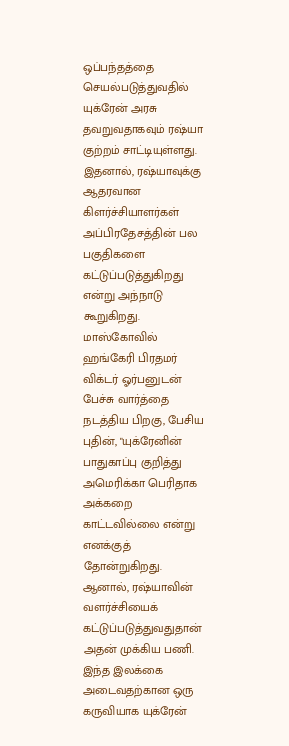ஒப்பந்தத்தை செயல்படுத்துவதில் யுக்ரேன் அரசு தவறுவதாகவும் ரஷ்யா குற்றம் சாட்டியுள்ளது. இதனால், ரஷ்யாவுக்கு ஆதரவான கிளர்ச்சியாளர்கள் அப்பிரதேசத்தின் பல பகுதிகளை கட்டுப்படுத்துகிறது என்று அந்நாடு கூறுகிறது.
மாஸ்கோவில் ஹங்கேரி பிரதமர் விக்டர் ஓர்பனுடன் பேச்சு வார்த்தை நடத்திய பிறகு, பேசிய புதின், "யுக்ரேனின் பாதுகாப்பு குறித்து அமெரிக்கா பெரிதாக அக்கறை காட்டவில்லை என்று எனக்குத் தோன்றுகிறது. ஆனால், ரஷ்யாவின் வளர்ச்சியைக் கட்டுப்படுத்துவதுதான் அதன் முக்கிய பணி. இந்த இலக்கை அடைவதற்கான ஒரு கருவியாக யுக்ரேன்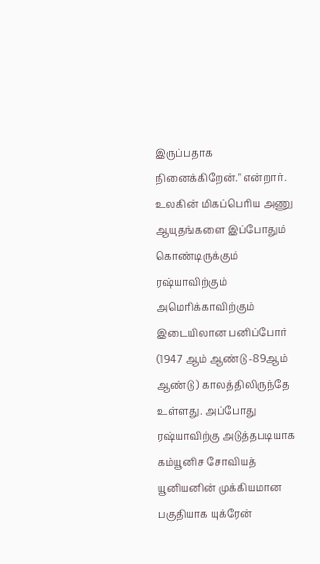இருப்பதாக நினைக்கிறேன்." என்றார்.
உலகின் மிகப்பெரிய அணு ஆயுதங்களை இப்போதும் கொண்டிருக்கும் ரஷ்யாவிற்கும் அமெரிக்காவிற்கும் இடையிலான பனிப்போர் (1947 ஆம் ஆண்டு -89ஆம் ஆண்டு ) காலத்திலிருந்தே உள்ளது. அப்போது ரஷ்யாவிற்கு அடுத்தபடியாக கம்யூனிச சோவியத் யூனியனின் முக்கியமான பகுதியாக யுக்ரேன்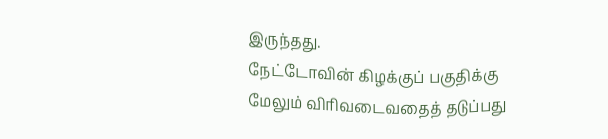இருந்தது.
நேட்டோவின் கிழக்குப் பகுதிக்கு மேலும் விரிவடைவதைத் தடுப்பது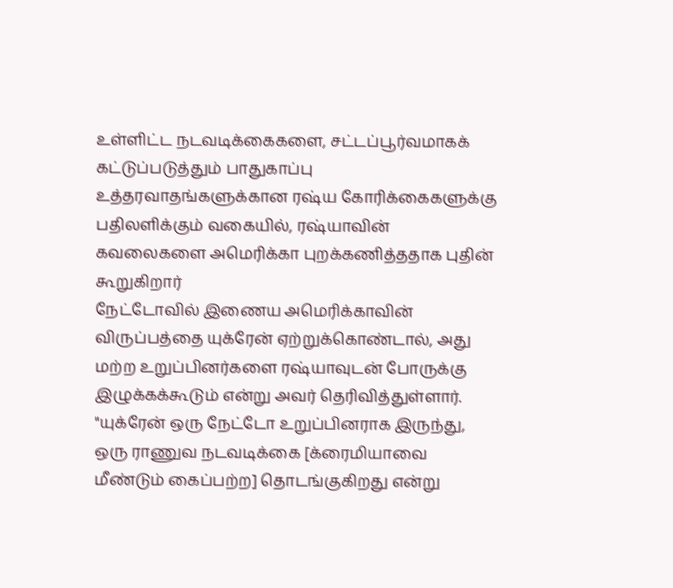உள்ளிட்ட நடவடிக்கைகளை, சட்டப்பூர்வமாகக் கட்டுப்படுத்தும் பாதுகாப்பு உத்தரவாதங்களுக்கான ரஷ்ய கோரிக்கைகளுக்கு பதிலளிக்கும் வகையில், ரஷ்யாவின் கவலைகளை அமெரிக்கா புறக்கணித்ததாக புதின் கூறுகிறார்
நேட்டோவில் இணைய அமெரிக்காவின் விருப்பத்தை யுக்ரேன் ஏற்றுக்கொண்டால், அது மற்ற உறுப்பினர்களை ரஷ்யாவுடன் போருக்கு இழுக்கக்கூடும் என்று அவர் தெரிவித்துள்ளார்.
"யுக்ரேன் ஒரு நேட்டோ உறுப்பினராக இருந்து, ஒரு ராணுவ நடவடிக்கை [க்ரைமியாவை மீண்டும் கைப்பற்ற] தொடங்குகிறது என்று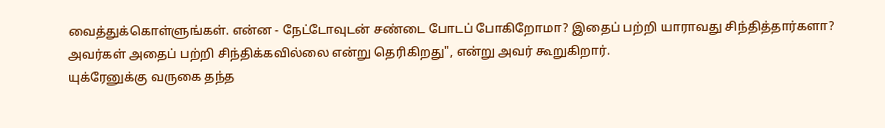வைத்துக்கொள்ளுங்கள். என்ன - நேட்டோவுடன் சண்டை போடப் போகிறோமா? இதைப் பற்றி யாராவது சிந்தித்தார்களா? அவர்கள் அதைப் பற்றி சிந்திக்கவில்லை என்று தெரிகிறது", என்று அவர் கூறுகிறார்.
யுக்ரேனுக்கு வருகை தந்த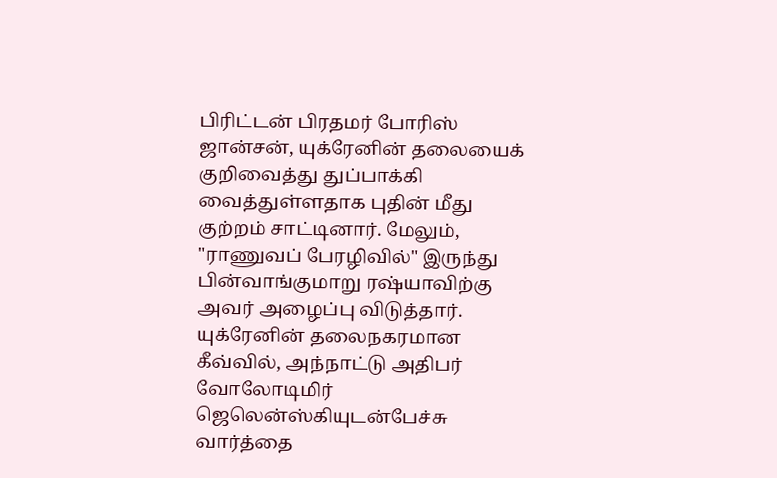பிரிட்டன் பிரதமர் போரிஸ் ஜான்சன், யுக்ரேனின் தலையைக் குறிவைத்து துப்பாக்கி வைத்துள்ளதாக புதின் மீது குற்றம் சாட்டினார். மேலும், "ராணுவப் பேரழிவில்" இருந்து பின்வாங்குமாறு ரஷ்யாவிற்கு அவர் அழைப்பு விடுத்தார்.
யுக்ரேனின் தலைநகரமான கீவ்வில், அந்நாட்டு அதிபர் வோலோடிமிர் ஜெலென்ஸ்கியுடன்பேச்சு வார்த்தை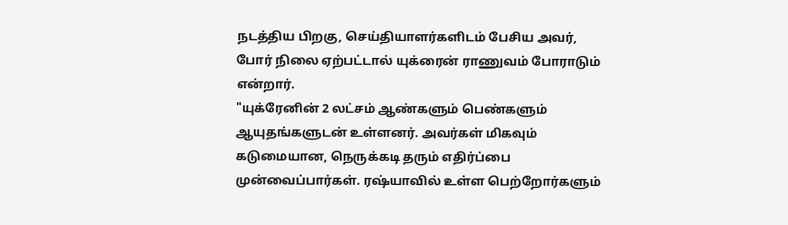நடத்திய பிறகு, செய்தியாளர்களிடம் பேசிய அவர், போர் நிலை ஏற்பட்டால் யுக்ரைன் ராணுவம் போராடும் என்றார்.
"யுக்ரேனின் 2 லட்சம் ஆண்களும் பெண்களும் ஆயுதங்களுடன் உள்ளனர். அவர்கள் மிகவும் கடுமையான, நெருக்கடி தரும் எதிர்ப்பை முன்வைப்பார்கள். ரஷ்யாவில் உள்ள பெற்றோர்களும்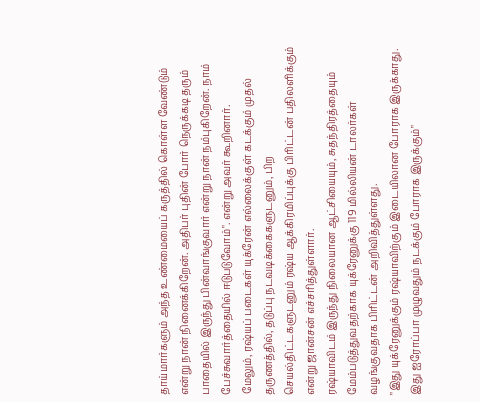தாய்மார்களும் அந்த உண்மையைப் கருத்தில் கொள்ள வேண்டும் என்று நான் நினைக்கிறேன். அதிபர் புதின் போர் நெருக்கடி தரும் பாதையில் இருந்து பின்வாங்குவார் என்று நான் நம்புகிறேன். நாம் பேச்சுவார்த்தையில் ஈடுபடுவோம்". என்று அவர் கூறினார்.
மேலும், ரஷ்யப் படைகள் யுக்ரேன் எல்லைக்குள் கடக்கும் முதல் தருணத்தில், தடுப்பு நடவடிக்கைகளுடனும், பிற செயல்திட்டகளுடனும் ரஷ்ய ஆக்கிரமிப்புக்கு பிரிட்டன் பதிலளிக்கும் என்று ஜான்சன் எச்சரித்துள்ளார்.
ரஷ்யாவிடம் இருந்து நிலையான ஆட்சியையும், சுதந்திரத்தையும் மேம்படுத்துவதற்காக யுக்ரேனுக்கு 119 மில்லியன் டாலர்கள் வழங்குவதாக பிரிட்டன் அறிவித்துள்ளது.
"இது யுக்ரேனுக்கும் ரஷ்யாவிற்கும் இடையிலான போராக இருக்காது. இது ஐரோப்பா முழுவதும் நடக்கும் போராக இருக்கும்"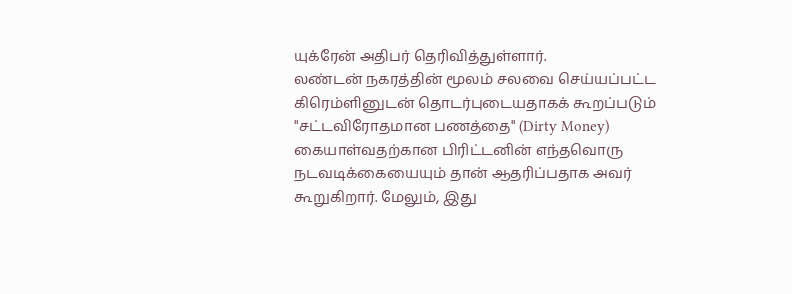யுக்ரேன் அதிபர் தெரிவித்துள்ளார்.
லண்டன் நகரத்தின் மூலம் சலவை செய்யப்பட்ட கிரெம்ளினுடன் தொடர்புடையதாகக் கூறப்படும் "சட்டவிரோதமான பணத்தை" (Dirty Money) கையாள்வதற்கான பிரிட்டனின் எந்தவொரு நடவடிக்கையையும் தான் ஆதரிப்பதாக அவர் கூறுகிறார். மேலும், இது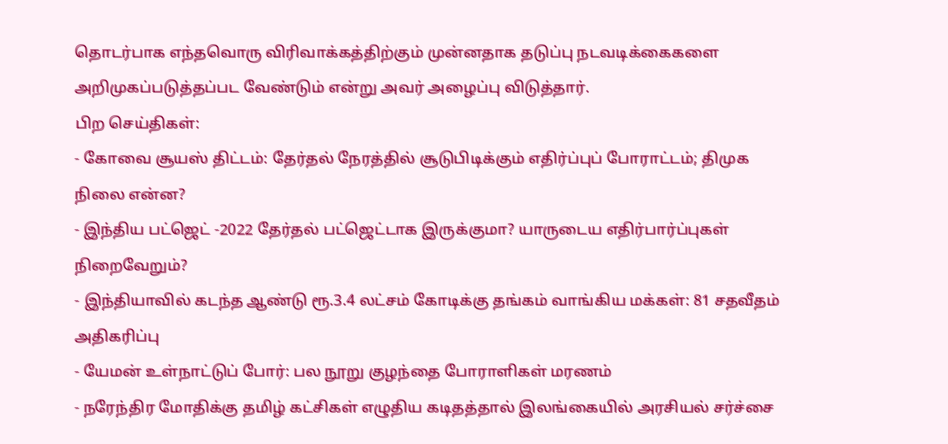தொடர்பாக எந்தவொரு விரிவாக்கத்திற்கும் முன்னதாக தடுப்பு நடவடிக்கைகளை அறிமுகப்படுத்தப்பட வேண்டும் என்று அவர் அழைப்பு விடுத்தார்.
பிற செய்திகள்:
- கோவை சூயஸ் திட்டம்: தேர்தல் நேரத்தில் சூடுபிடிக்கும் எதிர்ப்புப் போராட்டம்; திமுக நிலை என்ன?
- இந்திய பட்ஜெட் -2022 தேர்தல் பட்ஜெட்டாக இருக்குமா? யாருடைய எதிர்பார்ப்புகள் நிறைவேறும்?
- இந்தியாவில் கடந்த ஆண்டு ரூ.3.4 லட்சம் கோடிக்கு தங்கம் வாங்கிய மக்கள்: 81 சதவீதம் அதிகரிப்பு
- யேமன் உள்நாட்டுப் போர்: பல நூறு குழந்தை போராளிகள் மரணம்
- நரேந்திர மோதிக்கு தமிழ் கட்சிகள் எழுதிய கடிதத்தால் இலங்கையில் அரசியல் சர்ச்சை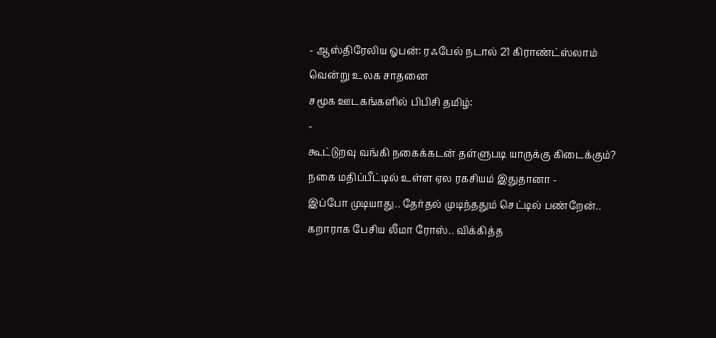- ஆஸ்திரேலிய ஓபன்: ரஃபேல் நடால் 21 கிராண்ட்ஸ்லாம் வென்று உலக சாதனை
சமூக ஊடகங்களில் பிபிசி தமிழ்:
-
கூட்டுறவு வங்கி நகைக்கடன் தள்ளுபடி யாருக்கு கிடைக்கும்? நகை மதிப்பீட்டில் உள்ள ஏல ரகசியம் இதுதானா -
இப்போ முடியாது.. தேர்தல் முடிந்ததும் செட்டில் பண்றேன்.. கறாராக பேசிய லீமா ரோஸ்.. விக்கித்த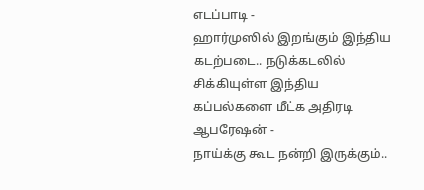எடப்பாடி -
ஹார்முஸில் இறங்கும் இந்திய கடற்படை.. நடுக்கடலில் சிக்கியுள்ள இந்திய கப்பல்களை மீட்க அதிரடி ஆபரேஷன் -
நாய்க்கு கூட நன்றி இருக்கும்..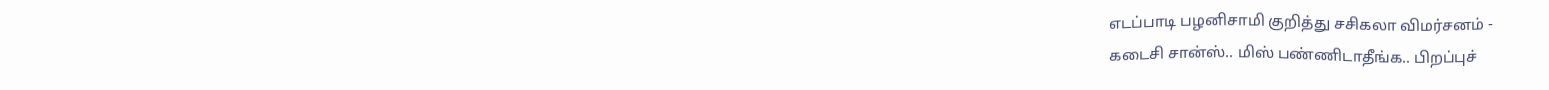எடப்பாடி பழனிசாமி குறித்து சசிகலா விமர்சனம் -
கடைசி சான்ஸ்.. மிஸ் பண்ணிடாதீங்க.. பிறப்புச்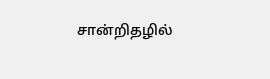சான்றிதழில்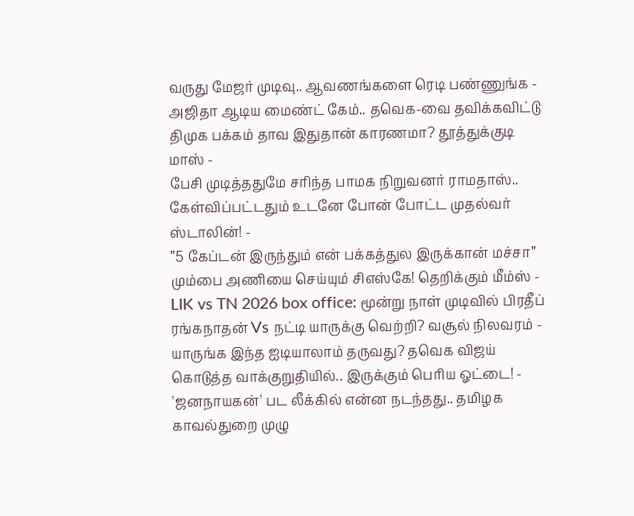வருது மேஜர் முடிவு.. ஆவணங்களை ரெடி பண்ணுங்க -
அஜிதா ஆடிய மைண்ட் கேம்.. தவெக-வை தவிக்கவிட்டு திமுக பக்கம் தாவ இதுதான் காரணமா? தூத்துக்குடி மாஸ் -
பேசி முடித்ததுமே சரிந்த பாமக நிறுவனர் ராமதாஸ்.. கேள்விப்பட்டதும் உடனே போன் போட்ட முதல்வர் ஸ்டாலின்! -
”5 கேப்டன் இருந்தும் என் பக்கத்துல இருக்கான் மச்சா” மும்பை அணியை செய்யும் சிஎஸ்கே! தெறிக்கும் மீம்ஸ் -
LIK vs TN 2026 box office: மூன்று நாள் முடிவில் பிரதீப் ரங்கநாதன் Vs நட்டி யாருக்கு வெற்றி? வசூல் நிலவரம் -
யாருங்க இந்த ஐடியாலாம் தருவது? தவெக விஜய் கொடுத்த வாக்குறுதியில்.. இருக்கும் பெரிய ஓட்டை! -
'ஜனநாயகன்' பட லீக்கில் என்ன நடந்தது.. தமிழக காவல்துறை முழு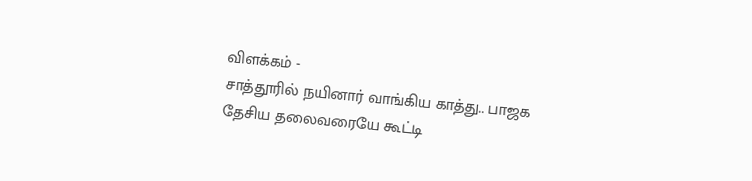விளக்கம் -
சாத்தூரில் நயினார் வாங்கிய காத்து.. பாஜக தேசிய தலைவரையே கூட்டி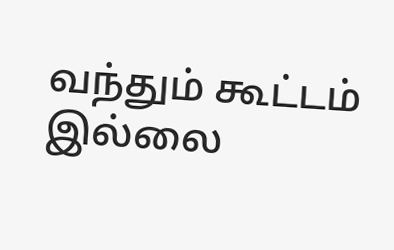வந்தும் கூட்டம் இல்லை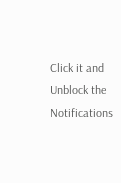Click it and Unblock the Notifications